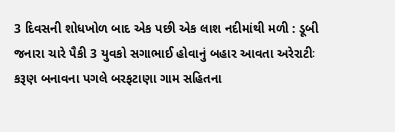3 દિવસની શોધખોળ બાદ એક પછી એક લાશ નદીમાંથી મળી : ડૂબી જનારા ચારે પૈકી 3 યુવકો સગાભાઈ હોવાનું બહાર આવતા અરેરાટીઃ કરૂણ બનાવના પગલે બરફટાણા ગામ સહિતના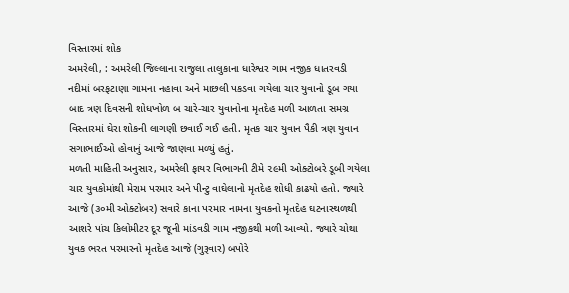વિસ્તારમાં શોક
અમરેલી, : અમરેલી જિલ્લાના રાજુલા તાલુકાના ધારેશ્વર ગામ નજીક ધાતરવડી નદીમાં બરફટાણા ગામના નહાવા અને માછલી પકડવા ગયેલા ચાર યુવાનો ડૂબ ગયા બાદ ત્રણ દિવસની શોધખોળ બ ચારે-ચાર યુવાનોના મૃતદેહ મળી આળતા સમગ્ર વિસ્તારમાં ઘેરા શોકની લાગણી છવાઈ ગઈ હતી. મૃતક ચાર યુવાન પૈકી ત્રણ યુવાન સગાભાઈઓ હોવાનું આજે જાણવા મળ્યું હતું.
મળતી માહિતી અનુસાર, અમરેલી ફાયર વિભાગની ટીમે ૨૯મી ઓક્ટોબરે ડૂબી ગયેલા ચાર યુવકોમાંથી મેરામ પરમાર અને પીન્ટુ વાઘેલાનો મૃતદેહ શોધી કાઢયો હતો. જ્યારે આજે (૩૦મી ઓક્ટોબર) સવારે કાના પરમાર નામના યુવકનો મૃતદેહ ઘટનાસ્થળથી આશરે પાંચ કિલોમીટર દૂર જૂની માંડવડી ગામ નજીકથી મળી આવ્યો. જ્યારે ચોથા યુવક ભરત પરમારનો મૃતદેહ આજે (ગુરૂવાર) બપોરે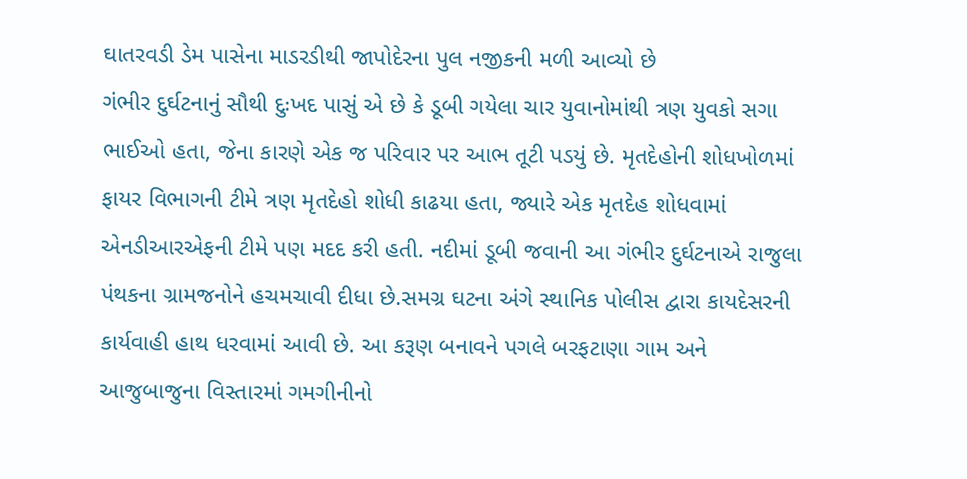ઘાતરવડી ડેમ પાસેના માડરડીથી જાપોદેરના પુલ નજીકની મળી આવ્યો છે
ગંભીર દુર્ઘટનાનું સૌથી દુઃખદ પાસું એ છે કે ડૂબી ગયેલા ચાર યુવાનોમાંથી ત્રણ યુવકો સગા ભાઈઓ હતા, જેના કારણે એક જ પરિવાર પર આભ તૂટી પડયું છે. મૃતદેહોની શોધખોળમાં ફાયર વિભાગની ટીમે ત્રણ મૃતદેહો શોધી કાઢયા હતા, જ્યારે એક મૃતદેહ શોધવામાં એનડીઆરએફની ટીમે પણ મદદ કરી હતી. નદીમાં ડૂબી જવાની આ ગંભીર દુર્ઘટનાએ રાજુલા પંથકના ગ્રામજનોને હચમચાવી દીધા છે.સમગ્ર ઘટના અંગે સ્થાનિક પોલીસ દ્વારા કાયદેસરની કાર્યવાહી હાથ ધરવામાં આવી છે. આ કરૂણ બનાવને પગલે બરફટાણા ગામ અને આજુબાજુના વિસ્તારમાં ગમગીનીનો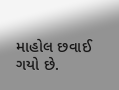માહોલ છવાઈ ગયો છે.